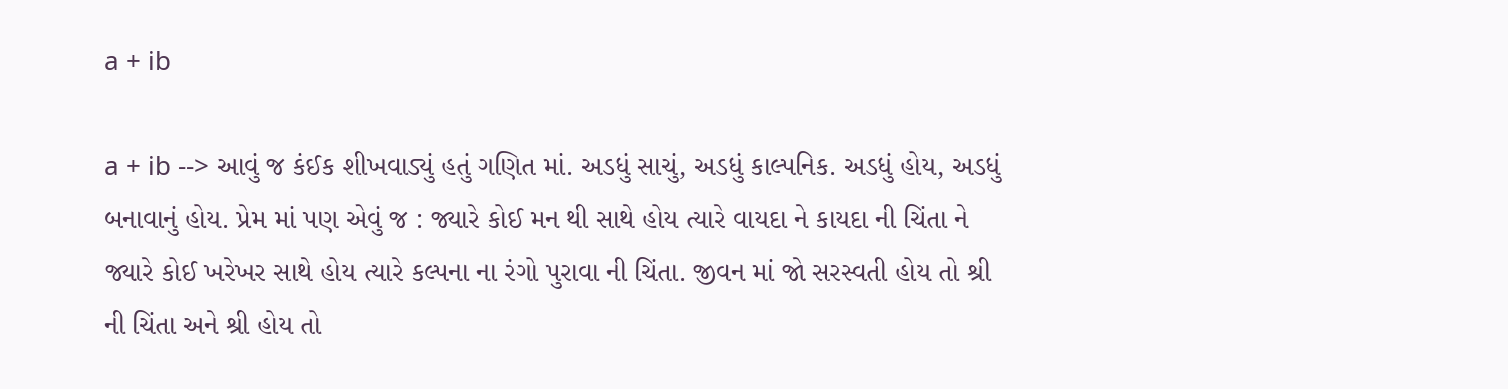a + ib

a + ib --> આવું જ કંઈક શીખવાડ્યું હતું ગણિત માં. અડધું સાચું, અડધું કાલ્પનિક. અડધું હોય, અડધું બનાવાનું હોય. પ્રેમ માં પણ એવું જ : જ્યારે કોઈ મન થી સાથે હોય ત્યારે વાયદા ને કાયદા ની ચિંતા ને જ્યારે કોઈ ખરેખર સાથે હોય ત્યારે કલ્પના ના રંગો પુરાવા ની ચિંતા. જીવન માં જો સરસ્વતી હોય તો શ્રી ની ચિંતા અને શ્રી હોય તો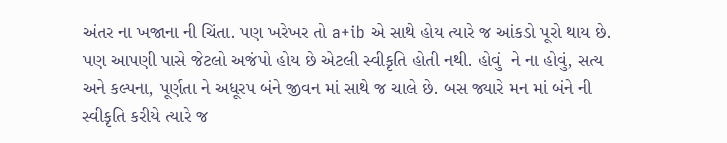અંતર ના ખજાના ની ચિંતા. પણ ખરેખર તો a+ib એ સાથે હોય ત્યારે જ આંકડો પૂરો થાય છે. પણ આપણી પાસે જેટલો અજંપો હોય છે એટલી સ્વીકૃતિ હોતી નથી. હોવું  ને ના હોવું, સત્ય અને કલ્પના, પૂર્ણતા ને અધૂરપ બંને જીવન માં સાથે જ ચાલે છે. બસ જ્યારે મન માં બંને ની સ્વીકૃતિ કરીયે ત્યારે જ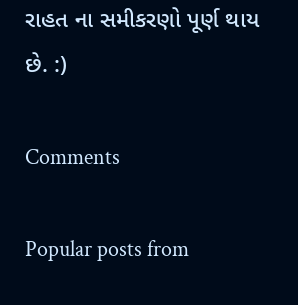રાહત ના સમીકરણો પૂર્ણ થાય છે. :)

Comments

Popular posts from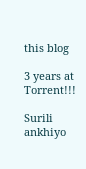this blog

3 years at Torrent!!!

Surili ankhiyo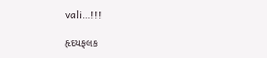vali…!!!

હૃદયફલક